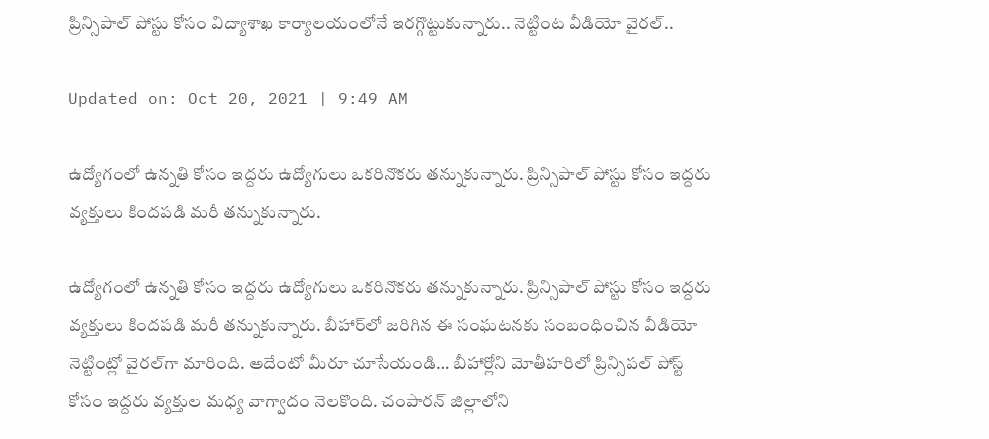ప్రిన్సిపాల్ పోస్టు కోసం విద్యాశాఖ కార్యాలయంలోనే ఇరగ్గొట్టుకున్నారు.. నెట్టింట వీడియో వైరల్‌..

Updated on: Oct 20, 2021 | 9:49 AM

ఉద్యోగంలో ఉన్నతి కోసం ఇద్దరు ఉద్యోగులు ఒకరినొకరు తన్నుకున్నారు. ప్రిన్సిపాల్ పోస్టు కోసం ఇద్దరు వ్యక్తులు కిందపడి మరీ తన్నుకున్నారు.

ఉద్యోగంలో ఉన్నతి కోసం ఇద్దరు ఉద్యోగులు ఒకరినొకరు తన్నుకున్నారు. ప్రిన్సిపాల్ పోస్టు కోసం ఇద్దరు వ్యక్తులు కిందపడి మరీ తన్నుకున్నారు. బీహార్‌లో జరిగిన ఈ సంఘటనకు సంబంధించిన వీడియో నెట్టింట్లో వైరల్‌గా మారింది. అదేంటో మీరూ చూసేయండి… బీహార్లోని మోతీహరిలో ప్రిన్సిపల్‌ పోస్ట్‌ కోసం ఇద్దరు వ్యక్తుల మధ్య వాగ్వాదం నెలకొంది. చంపారన్‌ జిల్లాలోని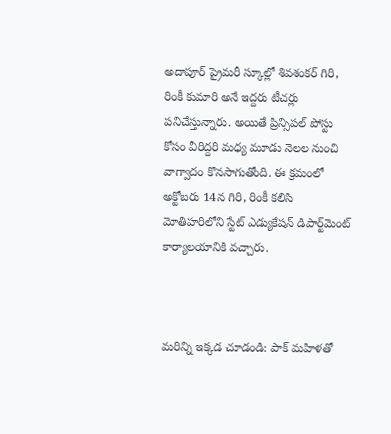అదాపూర్‌ ప్రైమరీ స్కూల్లో శివశంకర్‌ గిరి, రింకీ కుమారి అనే ఇద్దరు టీచర్లు పనిచేస్తున్నారు. అయితే ప్రిన్సిప‌ల్ పోస్టు కోసం వీరిద్ద‌రి మ‌ధ్య మూడు నెల‌ల నుంచి వాగ్వాదం కొన‌సాగుతోంది. ఈ క్ర‌మంలో అక్టోబరు 14న గిరి, రింకీ క‌లిసి మోతిహ‌రిలోని స్టేట్ ఎడ్యుకేష‌న్ డిపార్ట్‌మెంట్ కార్యాలయానికి వ‌చ్చారు.



మరిన్ని ఇక్కడ చూడండి: పాక్ మహిళతో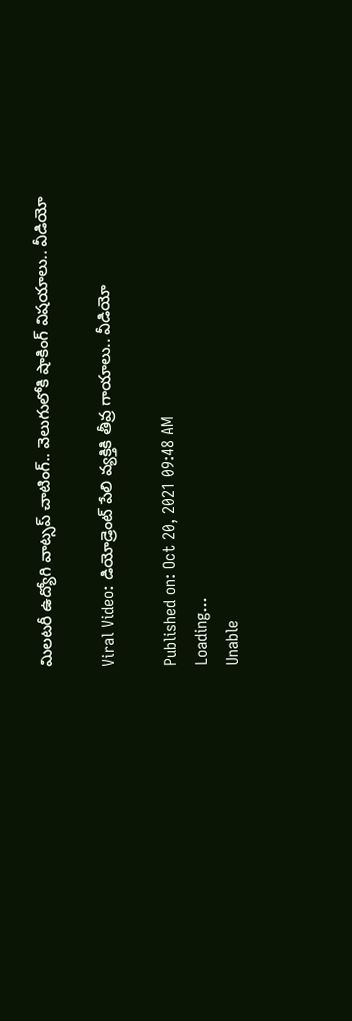మిలటరీ ఉద్యోగి వాట్సప్ చాటింగ్.. వెలుగులోకి షాకింగ్ విషయాలు.. వీడియో

Viral Video: డియోడ్రెంట్‌ పేలి వ్యక్తికి తీవ్ర గాయాలు.. వీడియో

Published on: Oct 20, 2021 09:48 AM
Loading...
Unable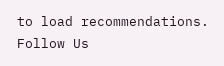to load recommendations.
Follow Us